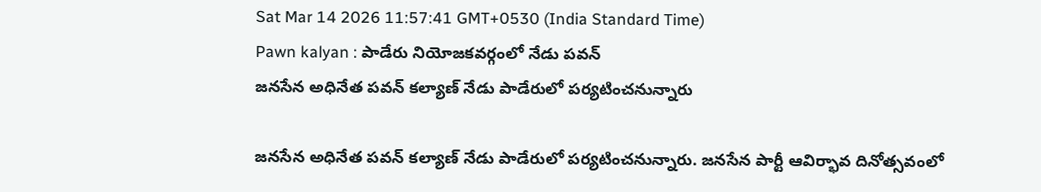Sat Mar 14 2026 11:57:41 GMT+0530 (India Standard Time)
Pawn kalyan : పాడేరు నియోజకవర్గంలో నేడు పవన్
జనసేన అధినేత పవన్ కల్యాణ్ నేడు పాడేరులో పర్యటించనున్నారు

జనసేన అధినేత పవన్ కల్యాణ్ నేడు పాడేరులో పర్యటించనున్నారు. జనసేన పార్టీ ఆవిర్భావ దినోత్సవంలో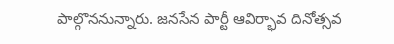పాల్గొననున్నారు. జనసేన పార్టీ ఆవిర్భావ దినోత్సవ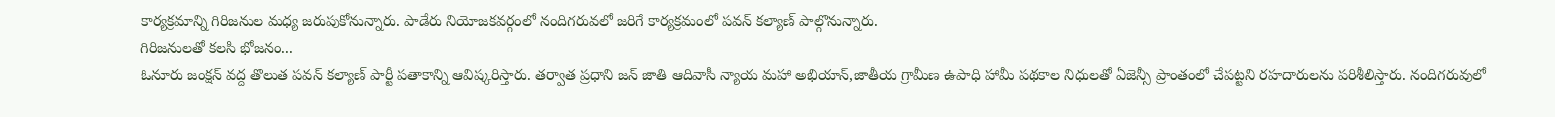కార్యక్రమాన్ని గిరిజనుల మధ్య జరుపుకోనున్నారు. పాడేరు నియోజకవర్గంలో నందిగరువలో జరిగే కార్యక్రమంలో పవన్ కల్యాణ్ పాల్గొనున్నారు.
గిరిజనులతో కలసి భోజనం...
ఓనూరు జంక్షన్ వద్ద తొలుత పవన్ కల్యాణ్ పార్టీ పతాకాన్ని ఆవిష్కరిస్తారు. తర్వాత ప్రధాని జన్ జాతి ఆదివాసీ న్యాయ మహా అభియాన్,జాతీయ గ్రామీణ ఉపాధి హామీ పథకాల నిధులతో ఏజెన్సీ ప్రాంతంలో చేపట్టని రహదారులను పరిశీలిస్తారు. నందిగరువులో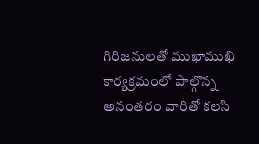గిరిజనులతో ముఖాముఖి కార్యక్రమంలో పాల్గొన్న అనంతరం వారితో కలసి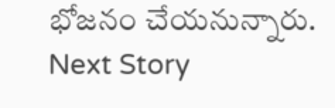భోజనం చేయనున్నారు.
Next Story